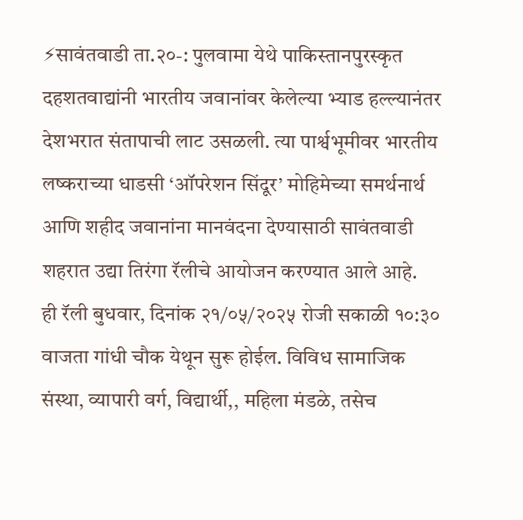⚡सावंतवाडी ता.२०-: पुलवामा येथे पाकिस्तानपुरस्कृत दहशतवाद्यांनी भारतीय जवानांवर केलेल्या भ्याड हल्ल्यानंतर देशभरात संतापाची लाट उसळली. त्या पार्श्वभूमीवर भारतीय लष्कराच्या धाडसी ‘ऑपरेशन सिंदूर’ मोहिमेच्या समर्थनार्थ आणि शहीद जवानांना मानवंदना देण्यासाठी सावंतवाडी शहरात उद्या तिरंगा रॅलीचे आयोजन करण्यात आले आहे.
ही रॅली बुधवार, दिनांक २१/०५/२०२५ रोजी सकाळी १०:३० वाजता गांधी चौक येथून सुरू होईल. विविध सामाजिक संस्था, व्यापारी वर्ग, विद्यार्थी,, महिला मंडळे, तसेच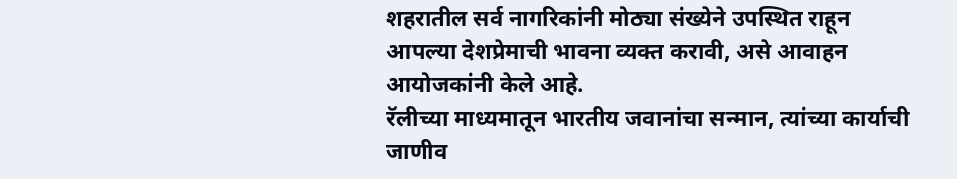शहरातील सर्व नागरिकांनी मोठ्या संख्येने उपस्थित राहून आपल्या देशप्रेमाची भावना व्यक्त करावी, असे आवाहन आयोजकांनी केले आहे.
रॅलीच्या माध्यमातून भारतीय जवानांचा सन्मान, त्यांच्या कार्याची जाणीव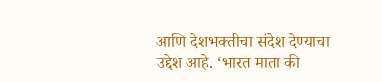आणि देशभक्तीचा संदेश देण्याचा उद्देश आहे. ‘भारत माता की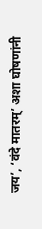जय’, ‘वंदे मातरम्’ अशा घोषणांनी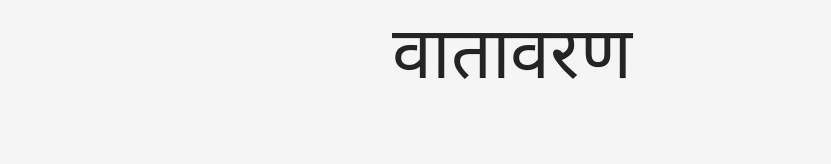वातावरण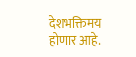देशभक्तिमय होणार आहे.